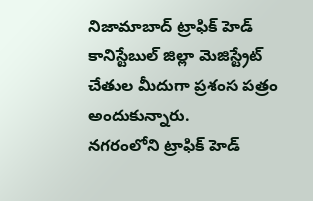నిజామాబాద్ ట్రాఫిక్ హెడ్ కానిస్టేబుల్ జిల్లా మెజిస్ట్రేట్ చేతుల మీదుగా ప్రశంస పత్రం అందుకున్నారు.
నగరంలోని ట్రాఫిక్ హెడ్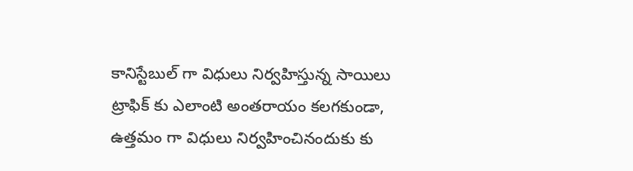కానిస్టేబుల్ గా విధులు నిర్వహిస్తున్న సాయిలు ట్రాఫిక్ కు ఎలాంటి అంతరాయం కలగకుండా, ఉత్తమం గా విధులు నిర్వహించినందుకు కు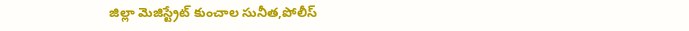జిల్లా మెజిస్ట్రేట్ కుంచాల సునీత,పోలీస్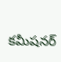కమీషనర్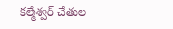కల్మేశ్వర్ చేతుల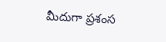మీదుగా ప్రశంస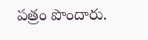పత్రం పొందారు.